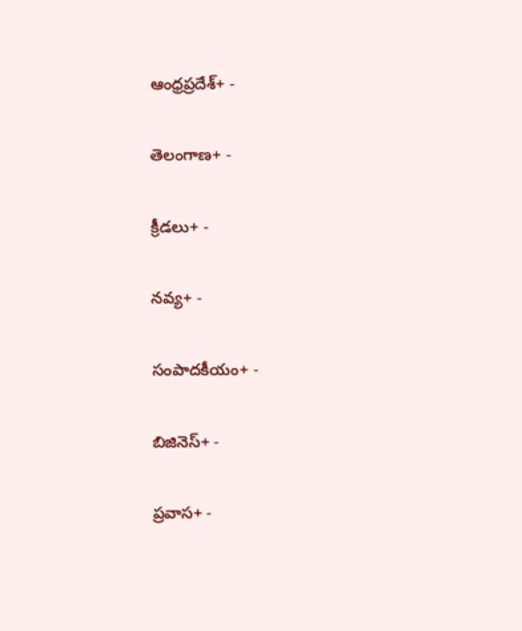ఆంధ్రప్రదేశ్+ -

తెలంగాణ+ -

క్రీడలు+ -

నవ్య+ -

సంపాదకీయం+ -

బిజినెస్+ -

ప్రవాస+ -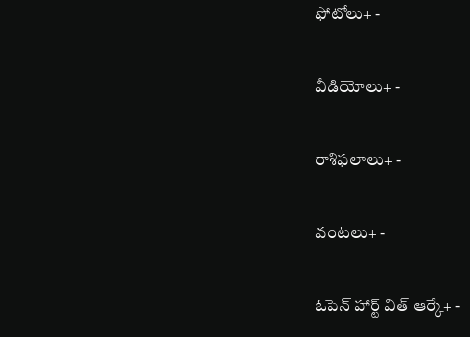ఫోటోలు+ -

వీడియోలు+ -

రాశిఫలాలు+ -

వంటలు+ -

ఓపెన్ హార్ట్ విత్ ఆర్కే+ -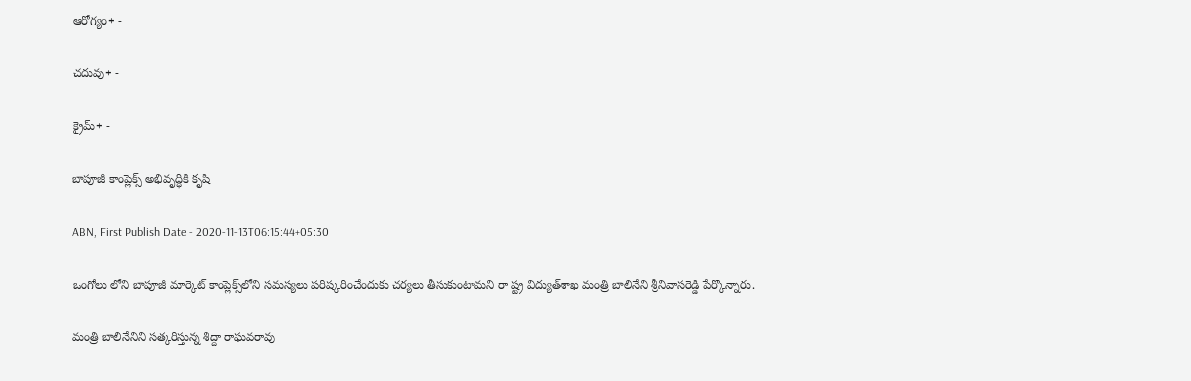ఆరోగ్యం+ -

చదువు+ -

క్రైమ్+ -

బాపూజీ కాంప్లెక్స్‌ అభివృద్ధికి కృషి

ABN, First Publish Date - 2020-11-13T06:15:44+05:30

ఒంగోలు లోని బాపూజీ మార్కెట్‌ కాంప్లెక్స్‌లోని సమస్యలు పరిష్కరించేందుకు చర్యలు తీసుకుంటామని రా ష్ట్ర విద్యుత్‌శాఖ మంత్రి బాలినేని శ్రీనివాసరెడ్డి పేర్కొన్నారు.

మంత్రి బాలినేనిని సత్కరిస్తున్న శిద్దా రాఘవరావు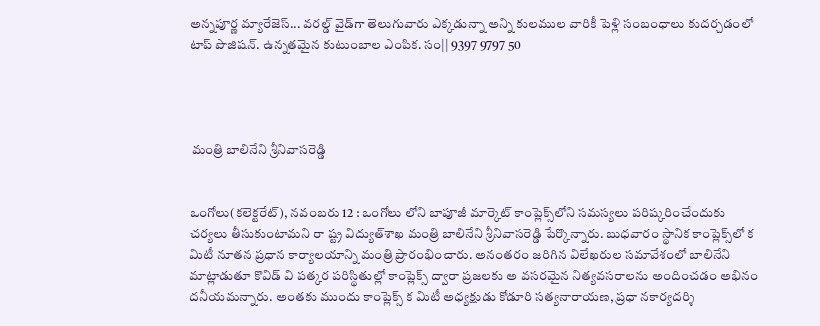అన్నపూర్ణ మ్యారేజెస్... వరల్డ్ వైడ్‌గా తెలుగువారు ఎక్కడున్నా అన్ని కులముల వారికీ పెళ్లి సంబంధాలు కుదర్చడంలో టాప్ పొజిషన్. ఉన్నతమైన కుటుంబాల ఎంపిక. సం|| 9397 9797 50




 మంత్రి బాలినేని శ్రీనివాసరెడ్డి


ఒంగోలు(కలెక్టరేట్‌), నవంబరు 12 : ఒంగోలు లోని బాపూజీ మార్కెట్‌ కాంప్లెక్స్‌లోని సమస్యలు పరిష్కరించేందుకు చర్యలు తీసుకుంటామని రా ష్ట్ర విద్యుత్‌శాఖ మంత్రి బాలినేని శ్రీనివాసరెడ్డి పేర్కొన్నారు. బుధవారం స్థానిక కాంప్లెక్స్‌లో క మిటీ నూతన ప్రధాన కార్యాలయాన్ని మంత్రి ప్రారంభించారు. అనంతరం జరిగిన విలేఖరుల సమావేశంలో బాలినేని మాట్లాడుతూ కొవిడ్‌ వి పత్కర పరిస్థితుల్లో కాంప్లెక్స్‌ ద్వారా ప్రజలకు అ వసరమైన నిత్యవసరాలను అందించడం అభినం దనీయమన్నారు. అంతకు ముందు కాంప్లెక్స్‌ క మిటీ అధ్యక్షుడు కోడూరి సత్యనారాయణ, ప్రధా నకార్యదర్శి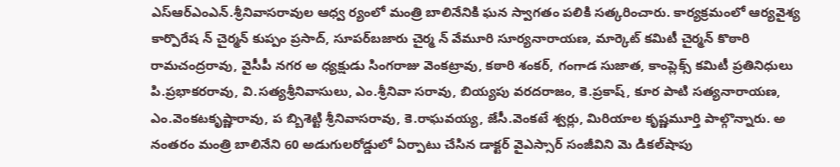ఎస్‌ఆర్‌ఎంఎన్‌.శ్రీనివాసరావుల ఆధ్వ ర్యంలో మంత్రి బాలినేనికి ఘన స్వాగతం పలికి సత్కరించారు. కార్యక్రమంలో ఆర్యవైశ్య కార్పొరేష న్‌ చైర్మన్‌ కుప్పం ప్రసాద్‌, సూపర్‌బజారు చైర్మ న్‌ వేమూరి సూర్యనారాయణ, మార్కెట్‌ కమిటీ చైర్మన్‌ కొఠారి రామచంద్రరావు, వైసీపీ నగర అ ధ్యక్షుడు సింగరాజు వెంకట్రావు, కఠారి శంకర్‌, గంగాడ సుజాత, కాంప్లెక్స్‌ కమిటీ ప్రతినిధులు పి.ప్రభాకరరావు, వి.సత్యశ్రీనివాసులు, ఎం.శ్రీనివా సరావు, బియ్యపు వరదరాజం, కె.ప్రకాష్‌, కూర పాటి సత్యనారాయణ, ఎం.వెంకటకృష్ణారావు, ప బ్బిశెట్టి శ్రీనివాసరావు, కె.రాఘవయ్య, జేసీ.వెంకటే శ్వర్లు, మిరియాల కృష్ణమూర్తి పాల్గొన్నారు. అ నంతరం మంత్రి బాలినేని 60 అడుగులరోడ్డులో ఏర్పాటు చేసిన డాక్టర్‌ వైఎస్సార్‌ సంజీవిని మె డికల్‌షాపు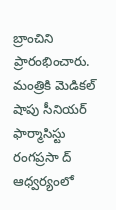బ్రాంచిని ప్రారంభించారు. మంత్రికి మెడికల్‌ షాపు సీనియర్‌ ఫార్మాసిస్టు రంగప్రసా ద్‌ ఆధ్వర్యంలో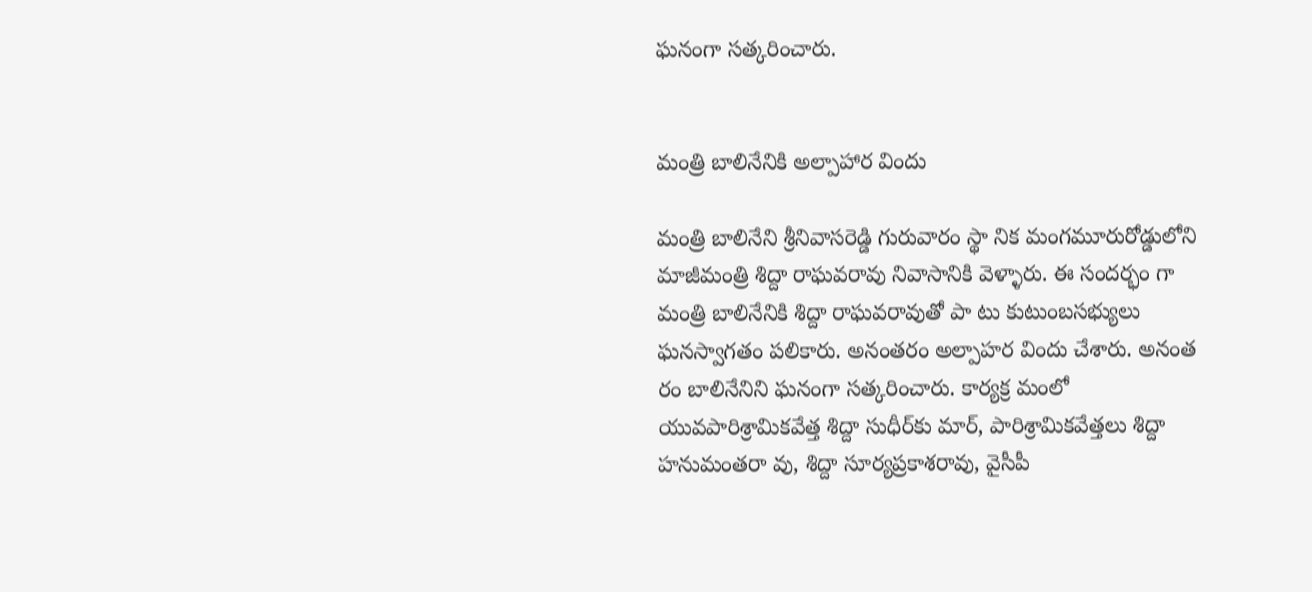ఘనంగా సత్కరించారు.


మంత్రి బాలినేనికి అల్పాహార విందు

మంత్రి బాలినేని శ్రీనివాసరెడ్డి గురువారం స్థా నిక మంగమూరురోడ్డులోని మాజీమంత్రి శిద్దా రాఘవరావు నివాసానికి వెళ్ళారు. ఈ సందర్భం గా మంత్రి బాలినేనికి శిద్దా రాఘవరావుతో పా టు కుటుంబసభ్యులు ఘనస్వాగతం పలికారు. అనంతరం అల్పాహర విందు చేశారు. అనంత రం బాలినేనిని ఘనంగా సత్కరించారు. కార్యక్ర మంలో యువపారిశ్రామికవేత్త శిద్దా సుధీర్‌కు మార్‌, పారిశ్రామికవేత్తలు శిద్దా హనుమంతరా వు, శిద్దా సూర్యప్రకాశరావు, వైసీపీ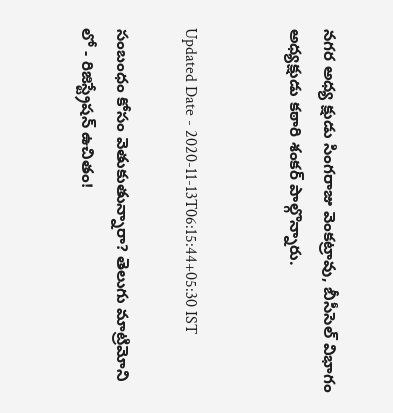నగర అధ్య క్షుడు సింగరాజు వెంకట్రావు, బీసీసెల్‌ విభాగం అధ్యక్షుడు కఠారి శంకర్‌ పాల్గొన్నారు.


Updated Date - 2020-11-13T06:15:44+05:30 IST

సంబంధం కోసం వెతుకుతున్నారా? తెలుగు మాట్రిమోని లో - రిజిస్ట్రేషన్ ఉచితం!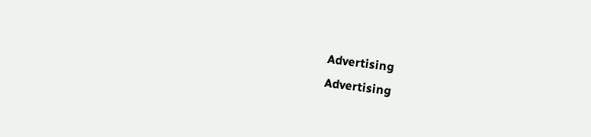Advertising
Advertising